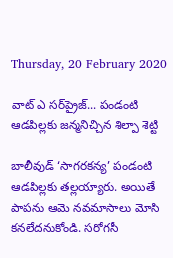Thursday, 20 February 2020

వాట్ ఎ సర్‌ప్రైజ్... పండంటి ఆడపిల్లకు జన్మనిచ్చిన శిల్పా శెట్టి

బాలీవుడ్ ‘సాగరకన్య’ పండంటి ఆడపిల్లకు తల్లయ్యారు. అయితే పాపను ఆమె నవమాసాలు మోసి కనలేదనుకోండి. సరోగసీ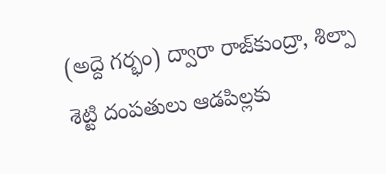(అద్దె గర్భం) ద్వారా రాజ్‌కుంద్రా, శిల్పా శెట్టి దంపతులు ఆడపిల్లకు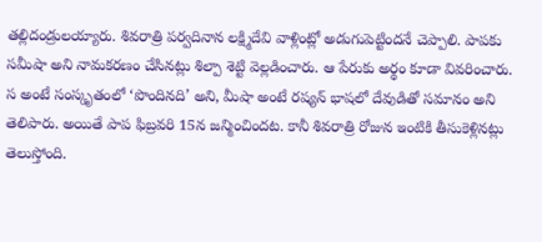తల్లిదండ్రులయ్యారు. శివరాత్రి పర్వదినాన లక్ష్మిదేవి వాళ్లింట్లో అడుగుపెట్టిందనే చెప్పాలి. పాపకు సమీషా అని నామకరణం చేసినట్లు శిల్పా శెట్టి వెల్లడించారు. ఆ పేరుకు అర్థం కూడా వివరించారు. స అంటే సంస్కృతంలో ‘పొందినది’ అని, మీషా అంటే రష్యన్ భాషలో దేవుడితో సమానం అని తెలిపారు. అయితే పాప ఫిబ్రవరి 15న జన్మించిందట. కానీ శివరాత్రి రోజున ఇంటికి తీసుకెళ్లినట్లు తెలుస్తోంది.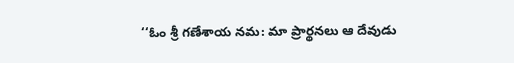‘‘ఓం శ్రీ గణేశాయ నమ: మా ప్రార్థనలు ఆ దేవుడు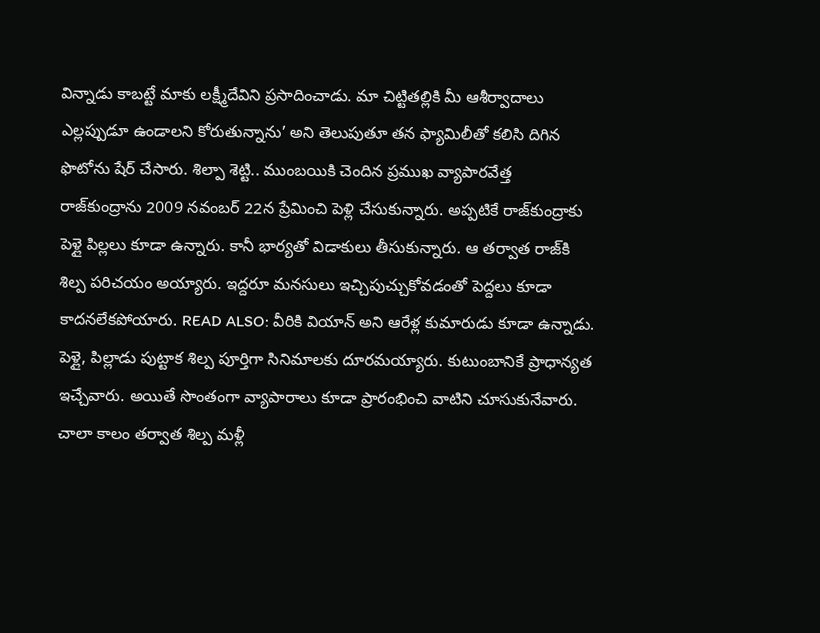విన్నాడు కాబట్టే మాకు లక్ష్మీదేవిని ప్రసాదించాడు. మా చిట్టితల్లికి మీ ఆశీర్వాదాలు ఎల్లప్పుడూ ఉండాలని కోరుతున్నాను’ అని తెలుపుతూ తన ఫ్యామిలీతో కలిసి దిగిన ఫొటోను షేర్ చేసారు. శిల్పా శెట్టి.. ముంబయికి చెందిన ప్రముఖ వ్యాపారవేత్త రాజ్‌కుంద్రాను 2009 నవంబర్ 22న ప్రేమించి పెళ్లి చేసుకున్నారు. అప్పటికే రాజ్‌కుంద్రాకు పెళ్లై పిల్లలు కూడా ఉన్నారు. కానీ భార్యతో విడాకులు తీసుకున్నారు. ఆ తర్వాత రాజ్‌కి శిల్ప పరిచయం అయ్యారు. ఇద్దరూ మనసులు ఇచ్చిపుచ్చుకోవడంతో పెద్దలు కూడా కాదనలేకపోయారు. READ ALSO: వీరికి వియాన్ అని ఆరేళ్ల కుమారుడు కూడా ఉన్నాడు. పెళ్లై, పిల్లాడు పుట్టాక శిల్ప పూర్తిగా సినిమాలకు దూరమయ్యారు. కుటుంబానికే ప్రాధాన్యత ఇచ్చేవారు. అయితే సొంతంగా వ్యాపారాలు కూడా ప్రారంభించి వాటిని చూసుకునేవారు. చాలా కాలం తర్వాత శిల్ప మళ్లీ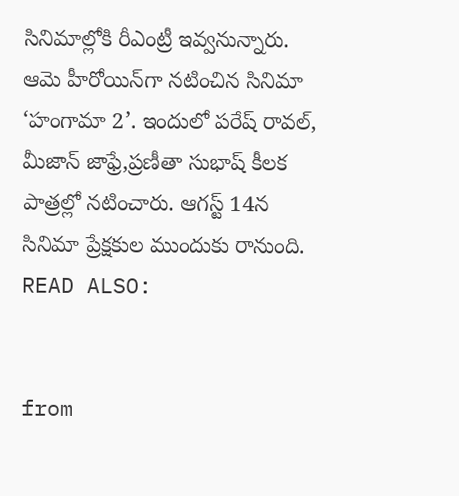సినిమాల్లోకి రీఎంట్రీ ఇవ్వనున్నారు. ఆమె హీరోయిన్‌గా నటించిన సినిమా ‘హంగామా 2’. ఇందులో పరేష్ రావల్, మీజాన్ జాఫ్రే,ప్రణీతా సుభాష్ కీలక పాత్రల్లో నటించారు. ఆగస్ట్ 14న సినిమా ప్రేక్షకుల ముందుకు రానుంది. READ ALSO:


from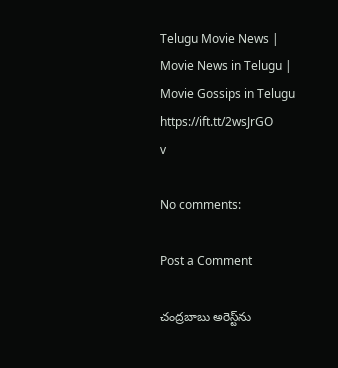Telugu Movie News | Movie News in Telugu | Movie Gossips in Telugu https://ift.tt/2wsJrGO
v

No comments:

Post a Comment

చంద్రబాబు అరెస్ట్‌ను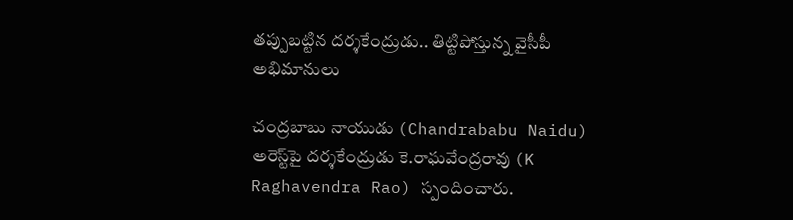తప్పుబట్టిన దర్శకేంద్రుడు.. తిట్టిపోస్తున్న వైసీపీ అభిమానులు

చంద్రబాబు నాయుడు (Chandrababu Naidu) అరెస్ట్‌పై దర్శకేంద్రుడు కె.రాఘవేంద్రరావు (K Raghavendra Rao) స్పందించారు.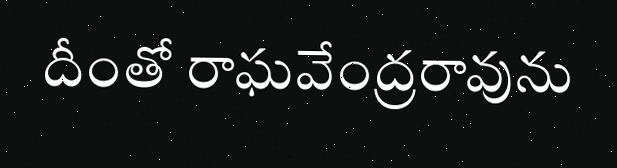దీంతో రాఘవేంద్రరావును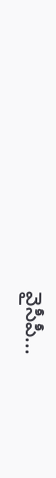వైసీపీ...